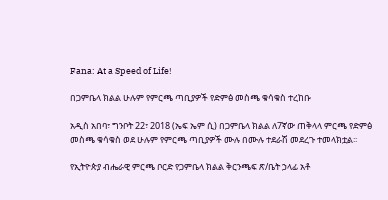Fana: At a Speed of Life!

በጋምቤላ ክልል ሁሉም የምርጫ ጣቢያዎች የድምፅ መስጫ ቁሳቁስ ተረከቡ

አዲስ አበባ፣ ግንቦት 22፣ 2018 (ኤፍ ኤም ሲ) በጋምቤላ ክልል ለ7ኛው ጠቅላላ ምርጫ የድምፅ መስጫ ቁሳቁስ ወደ ሁሉም የምርጫ ጣቢያዎች ሙሉ በሙሉ ተደራሽ መደረጉ ተመላክቷል፡፡

የኢትዮጵያ ብሔራዊ ምርጫ ቦርድ የጋምቤላ ክልል ቅርንጫፍ ጽ/ቤት ኃላፊ አቶ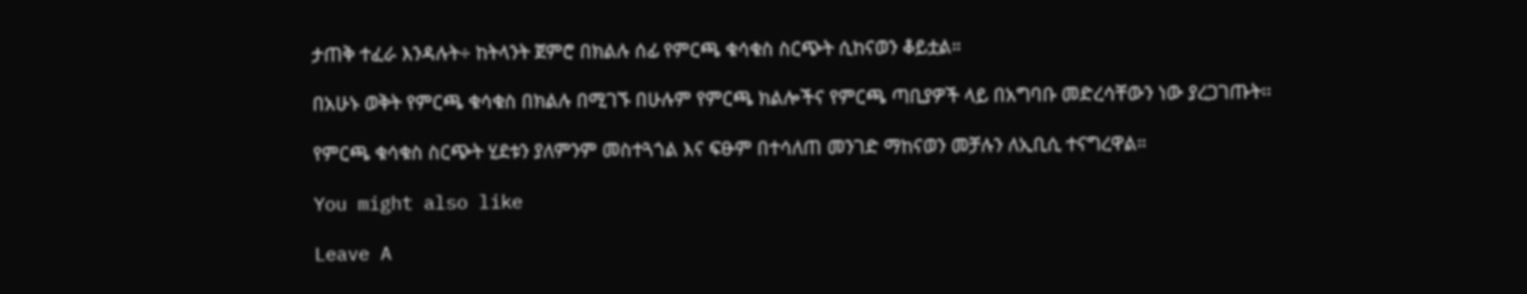ታጠቅ ተፈራ እንዳሉት÷ ከትላንት ጀምሮ በክልሉ ሰፊ የምርጫ ቁሳቁስ ስርጭት ሲከናወን ቆይቷል።

በአሁኑ ወቅት የምርጫ ቁሳቁስ በክልሉ በሚገኙ በሁሉም የምርጫ ክልሎችና የምርጫ ጣቢያዎች ላይ በአግባቡ መድረሳቸውን ነው ያረጋገጡት፡፡

የምርጫ ቁሳቁስ ስርጭት ሂደቱን ያለምንም መስተጓጎል እና ፍፁም በተሳለጠ መንገድ ማከናወን መቻሉን ለኢቢሲ ተናግረዋል።

You might also like

Leave A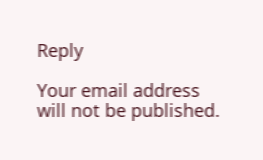Reply

Your email address will not be published.